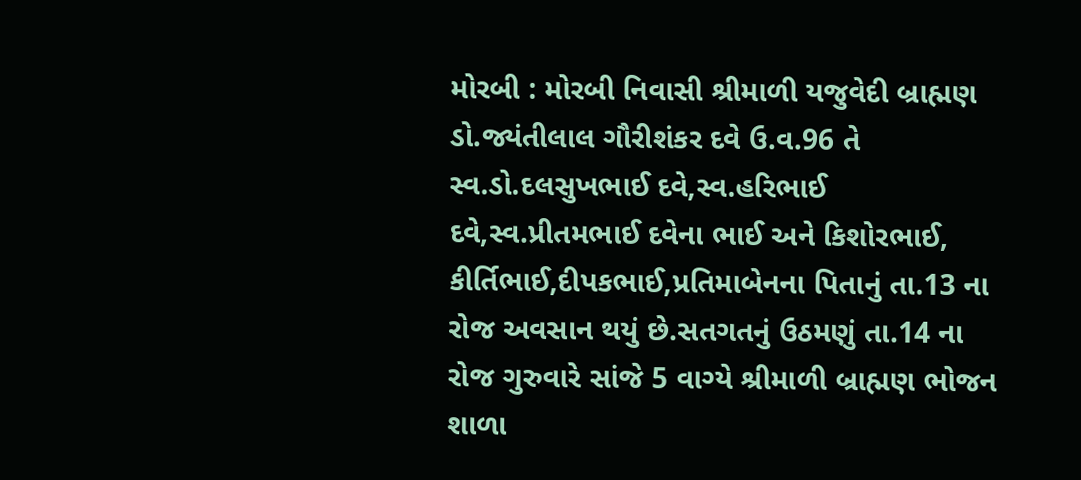મોરબી : મોરબી નિવાસી શ્રીમાળી યજુવેદી બ્રાહ્મણ ડો.જ્યંતીલાલ ગૌરીશંકર દવે ઉ.વ.96 તે સ્વ.ડો.દલસુખભાઈ દવે,સ્વ.હરિભાઈ દવે,સ્વ.પ્રીતમભાઈ દવેના ભાઈ અને કિશોરભાઈ, કીર્તિભાઈ,દીપકભાઈ,પ્રતિમાબેનના પિતાનું તા.13 ના રોજ અવસાન થયું છે.સતગતનું ઉઠમણું તા.14 ના રોજ ગુરુવારે સાંજે 5 વાગ્યે શ્રીમાળી બ્રાહ્મણ ભોજન શાળા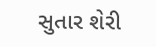સુતાર શેરી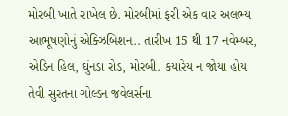મોરબી ખાતે રાખેલ છે. મોરબીમાં ફરી એક વાર અલભ્ય આભૂષણોનું એક્ઝિબિશન.. તારીખ 15 થી 17 નવેમ્બર, એડિન હિલ, ઘુંનડા રોડ, મોરબી. કયારેય ન જોયા હોય તેવી સુરતના ગોલ્ડન જવેલર્સના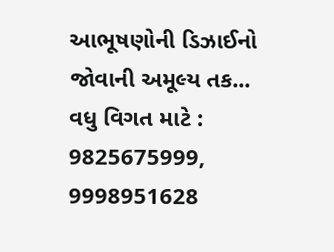આભૂષણોની ડિઝાઈનો જોવાની અમૂલ્ય તક... વધુ વિગત માટે : 9825675999, 9998951628